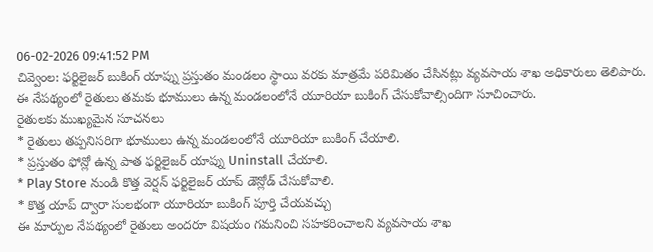06-02-2026 09:41:52 PM
చివ్వెంల: ఫర్టిలైజర్ బుకింగ్ యాప్ను ప్రస్తుతం మండలం స్థాయి వరకు మాత్రమే పరిమితం చేసినట్లు వ్యవసాయ శాఖ అధికారులు తెలిపారు. ఈ నేపథ్యంలో రైతులు తమకు భూములు ఉన్న మండలంలోనే యూరియా బుకింగ్ చేసుకోవాల్సిందిగా సూచించారు.
రైతులకు ముఖ్యమైన సూచనలు
* రైతులు తప్పనిసరిగా భూములు ఉన్న మండలంలోనే యూరియా బుకింగ్ చేయాలి.
* ప్రస్తుతం ఫోన్లో ఉన్న పాత ఫర్టిలైజర్ యాప్ను Uninstall చేయాలి.
* Play Store నుండి కొత్త వెర్షన్ ఫర్టిలైజర్ యాప్ డౌన్లోడ్ చేసుకోవాలి.
* కొత్త యాప్ ద్వారా సులభంగా యూరియా బుకింగ్ పూర్తి చేయవచ్చు
ఈ మార్పుల నేపథ్యంలో రైతులు అందరూ విషయం గమనించి సహకరించాలని వ్యవసాయ శాఖ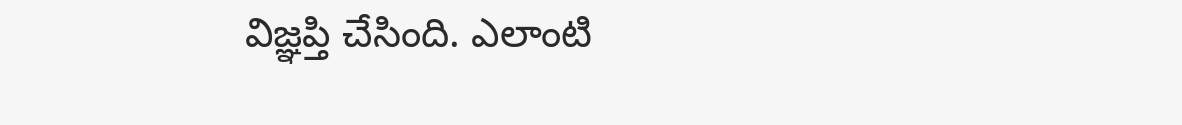విజ్ఞప్తి చేసింది. ఎలాంటి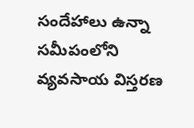సందేహాలు ఉన్నా సమీపంలోని వ్యవసాయ విస్తరణ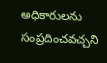అధికారులను సంప్రదించవచ్చని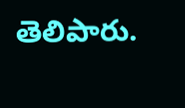తెలిపారు.